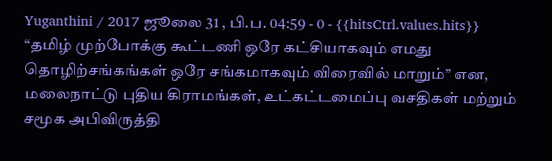Yuganthini / 2017 ஜூலை 31 , பி.ப. 04:59 - 0 - {{hitsCtrl.values.hits}}
“தமிழ் முற்போக்கு கூட்டணி ஒரே கட்சியாகவும் எமது தொழிற்சங்கங்கள் ஒரே சங்கமாகவும் விரைவில் மாறும்” என, மலைநாட்டு புதிய கிராமங்கள், உட்கட்டமைப்பு வசதிகள் மற்றும் சமூக அபிவிருத்தி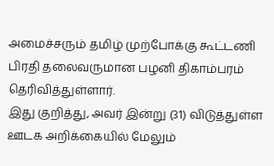அமைச்சரும் தமிழ் முற்போக்கு கூட்டணி பிரதி தலைவருமான பழனி திகாம்பரம் தெரிவித்துள்ளார்.
இது குறித்து, அவர் இன்று (31) விடுத்துள்ள ஊடக அறிக்கையில் மேலும்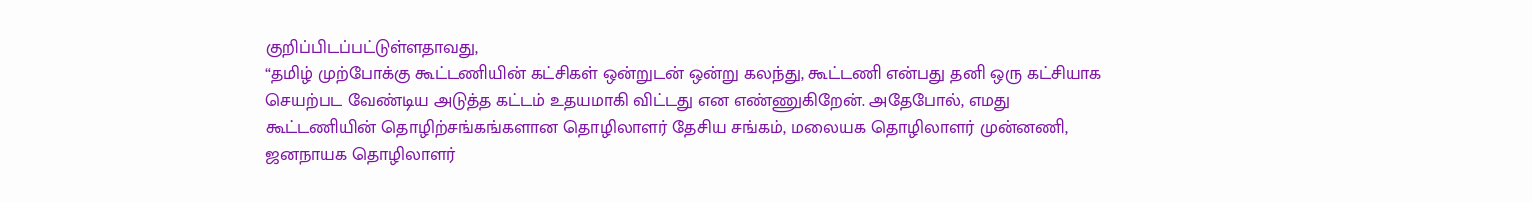குறிப்பிடப்பட்டுள்ளதாவது,
“தமிழ் முற்போக்கு கூட்டணியின் கட்சிகள் ஒன்றுடன் ஒன்று கலந்து, கூட்டணி என்பது தனி ஒரு கட்சியாக செயற்பட வேண்டிய அடுத்த கட்டம் உதயமாகி விட்டது என எண்ணுகிறேன். அதேபோல், எமது கூட்டணியின் தொழிற்சங்கங்களான தொழிலாளர் தேசிய சங்கம், மலையக தொழிலாளர் முன்னணி, ஜனநாயக தொழிலாளர்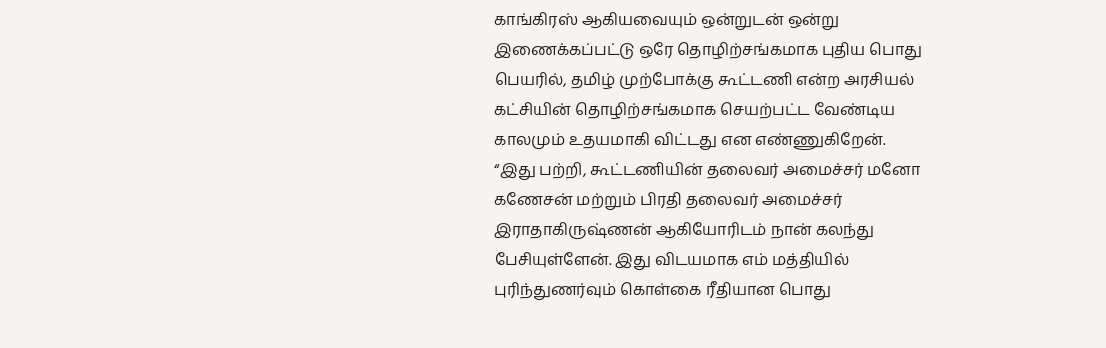காங்கிரஸ் ஆகியவையும் ஒன்றுடன் ஒன்று இணைக்கப்பட்டு ஒரே தொழிற்சங்கமாக புதிய பொது பெயரில், தமிழ் முற்போக்கு கூட்டணி என்ற அரசியல் கட்சியின் தொழிற்சங்கமாக செயற்பட்ட வேண்டிய காலமும் உதயமாகி விட்டது என எண்ணுகிறேன்.
“இது பற்றி, கூட்டணியின் தலைவர் அமைச்சர் மனோ கணேசன் மற்றும் பிரதி தலைவர் அமைச்சர் இராதாகிருஷ்ணன் ஆகியோரிடம் நான் கலந்து பேசியுள்ளேன். இது விடயமாக எம் மத்தியில் புரிந்துணர்வும் கொள்கை ரீதியான பொது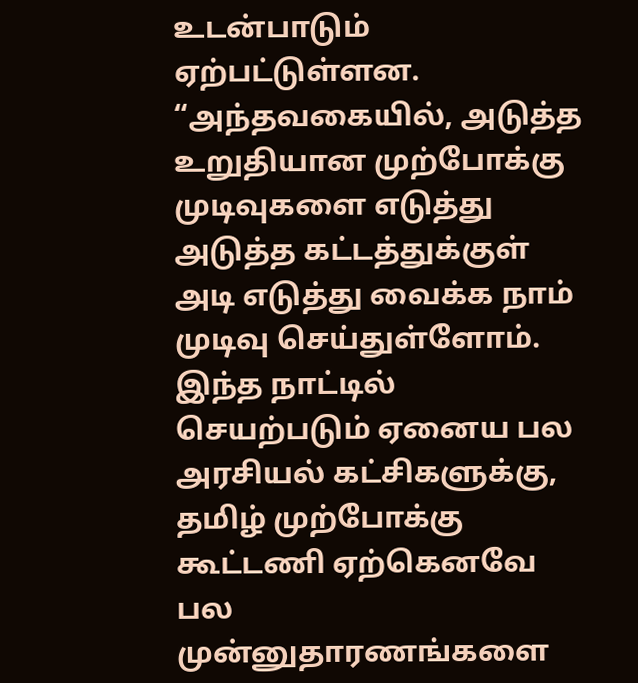உடன்பாடும் ஏற்பட்டுள்ளன.
“அந்தவகையில், அடுத்த உறுதியான முற்போக்கு முடிவுகளை எடுத்து அடுத்த கட்டத்துக்குள் அடி எடுத்து வைக்க நாம் முடிவு செய்துள்ளோம். இந்த நாட்டில் செயற்படும் ஏனைய பல அரசியல் கட்சிகளுக்கு, தமிழ் முற்போக்கு கூட்டணி ஏற்கெனவே பல முன்னுதாரணங்களை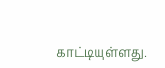காட்டியுள்ளது.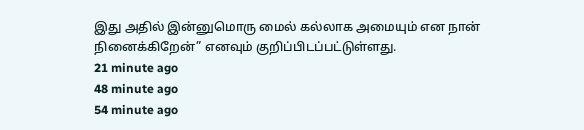இது அதில் இன்னுமொரு மைல் கல்லாக அமையும் என நான் நினைக்கிறேன்” எனவும் குறிப்பிடப்பட்டுள்ளது.
21 minute ago
48 minute ago
54 minute ago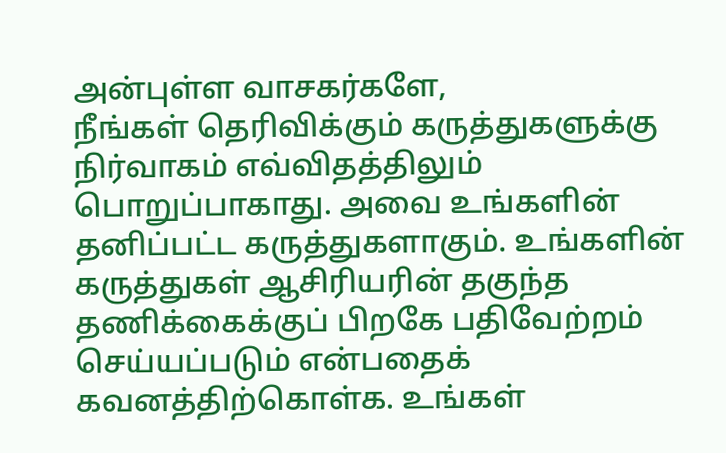அன்புள்ள வாசகர்களே,
நீங்கள் தெரிவிக்கும் கருத்துகளுக்கு நிர்வாகம் எவ்விதத்திலும் பொறுப்பாகாது. அவை உங்களின் தனிப்பட்ட கருத்துகளாகும். உங்களின் கருத்துகள் ஆசிரியரின் தகுந்த தணிக்கைக்குப் பிறகே பதிவேற்றம் செய்யப்படும் என்பதைக் கவனத்திற்கொள்க. உங்கள்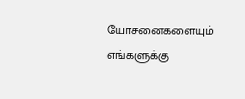யோசனைகளையும் எங்களுக்கு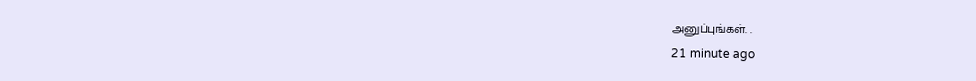அனுப்புங்கள். .
21 minute ago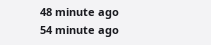48 minute ago
54 minute ago